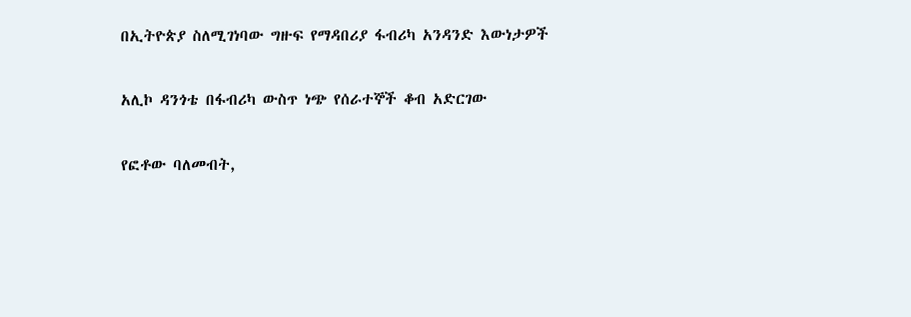በኢትዮጵያ ስለሚገነባው ግዙፍ የማዳበሪያ ፋብሪካ አንዳንድ እውነታዎች

አሊኮ ዳንጎቴ በፋብሪካ ውስጥ ነጭ የሰራተኞች ቆብ አድርገው

የፎቶው ባለመብት,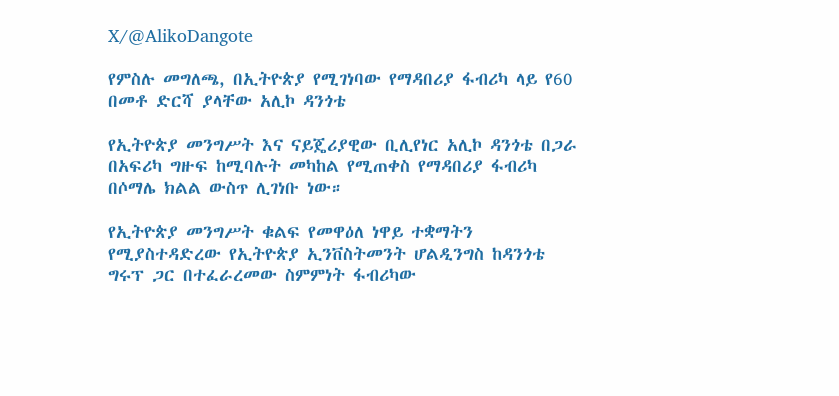X/@AlikoDangote

የምስሉ መግለጫ, በኢትዮጵያ የሚገነባው የማዳበሪያ ፋብሪካ ላይ የ60 በመቶ ድርሻ ያላቸው አሊኮ ዳንጎቴ

የኢትዮጵያ መንግሥት እና ናይጄሪያዊው ቢሊየነር አሊኮ ዳንጎቴ በጋራ በአፍሪካ ግዙፍ ከሚባሉት መካከል የሚጠቀስ የማዳበሪያ ፋብሪካ በሶማሌ ክልል ውስጥ ሊገነቡ ነው።

የኢትዮጵያ መንግሥት ቁልፍ የመዋዕለ ነዋይ ተቋማትን የሚያስተዳድረው የኢትዮጵያ ኢንቨስትመንት ሆልዲንግስ ከዳንጎቴ ግሩፕ ጋር በተፈራረመው ስምምነት ፋብሪካው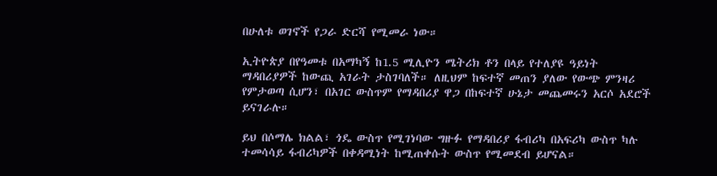በሁለቱ ወገኖች የጋራ ድርሻ የሚመራ ነው።

ኢትዮጵያ በየዓመቱ በአማካኝ ከ1.5 ሚሊዮን ሜትሪክ ቶን በላይ የተለያዩ ዓይነት ማዳበሪያዎች ከውጪ አገራት ታስገባለች። ለዚህም ከፍተኛ መጠን ያለው የውጭ ምንዛሪ የምታወጣ ሲሆን፣ በአገር ውስጥም የማዳበሪያ ዋጋ በከፍተኛ ሁኔታ መጨመሩን አርሶ አደሮች ይናገራሉ።

ይህ በሶማሌ ክልል፣ ጎዴ ውስጥ የሚገነባው ግዙፉ የማዳበሪያ ፋብሪካ በአፍሪካ ውስጥ ካሉ ተመሳሳይ ፋብሪካዎች በቀዳሚነት ከሚጠቀሱት ውስጥ የሚመደብ ይሆናል።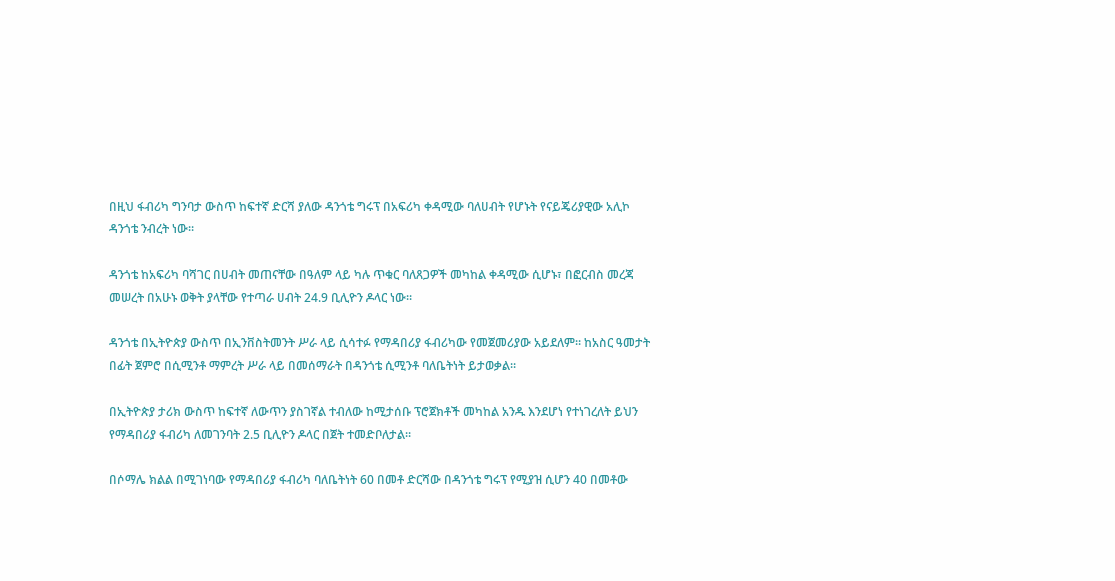በዚህ ፋብሪካ ግንባታ ውስጥ ከፍተኛ ድርሻ ያለው ዳንጎቴ ግሩፕ በአፍሪካ ቀዳሚው ባለሀብት የሆኑት የናይጄሪያዊው አሊኮ ዳንጎቴ ንብረት ነው።

ዳንጎቴ ከአፍሪካ ባሻገር በሀብት መጠናቸው በዓለም ላይ ካሉ ጥቁር ባለጸጋዎች መካከል ቀዳሚው ሲሆኑ፣ በፎርብስ መረጃ መሠረት በአሁኑ ወቅት ያላቸው የተጣራ ሀብት 24.9 ቢሊዮን ዶላር ነው።

ዳንጎቴ በኢትዮጵያ ውስጥ በኢንቨስትመንት ሥራ ላይ ሲሳተፉ የማዳበሪያ ፋብሪካው የመጀመሪያው አይደለም። ከአስር ዓመታት በፊት ጀምሮ በሲሚንቶ ማምረት ሥራ ላይ በመሰማራት በዳንጎቴ ሲሚንቶ ባለቤትነት ይታወቃል።

በኢትዮጵያ ታሪክ ውስጥ ከፍተኛ ለውጥን ያስገኛል ተብለው ከሚታሰቡ ፕሮጀክቶች መካከል አንዱ እንደሆነ የተነገረለት ይህን የማዳበሪያ ፋብሪካ ለመገንባት 2.5 ቢሊዮን ዶላር በጀት ተመድቦለታል።

በሶማሌ ክልል በሚገነባው የማዳበሪያ ፋብሪካ ባለቤትነት 60 በመቶ ድርሻው በዳንጎቴ ግሩፕ የሚያዝ ሲሆን 40 በመቶው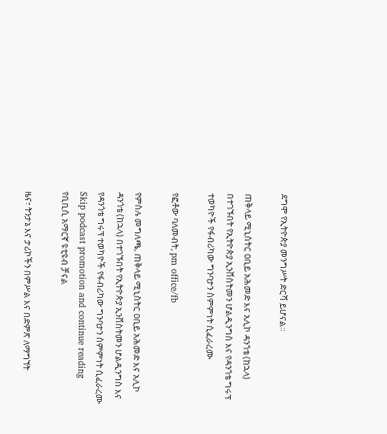ደግሞ የኢትዮጵያ መንግሥት ድርሻ ይሆናል።

ጠቅላይ ሚኒስትር ዐቢይ አሕመድ እና አሊኮ ዳንጎቴ (ከኋላ) በተገኙበት የኢትዮጵያ ኢንቨስትመን ሆልዲንግስ እና የዳንጎቴ ግሩፕ ተወካዮች የፋብሪካው ግንባታን ስምምነት ሲፈራረሙ

የፎቶው ባለመብት, pm office/fb

የምስሉ መግለጫ, ጠቅላይ ሚኒስትር ዐቢይ አሕመድ እና አሊኮ ዳንጎቴ (ከኋላ) በተገኙበት የኢትዮጵያ ኢንቨስትመን ሆልዲንግስ እና የዳንጎቴ ግሩፕ ተወካዮች የፋብሪካው ግንባታን ስምምነት ሲፈራረሙ
Skip podcast promotion and continue reading
የቢቢሲ አማርኛ ዩቲዩብ ቻናል

ዜና፣ ትንታኔ እና ታሪኮችን በምሥል እና በድምጽ ለማግኘት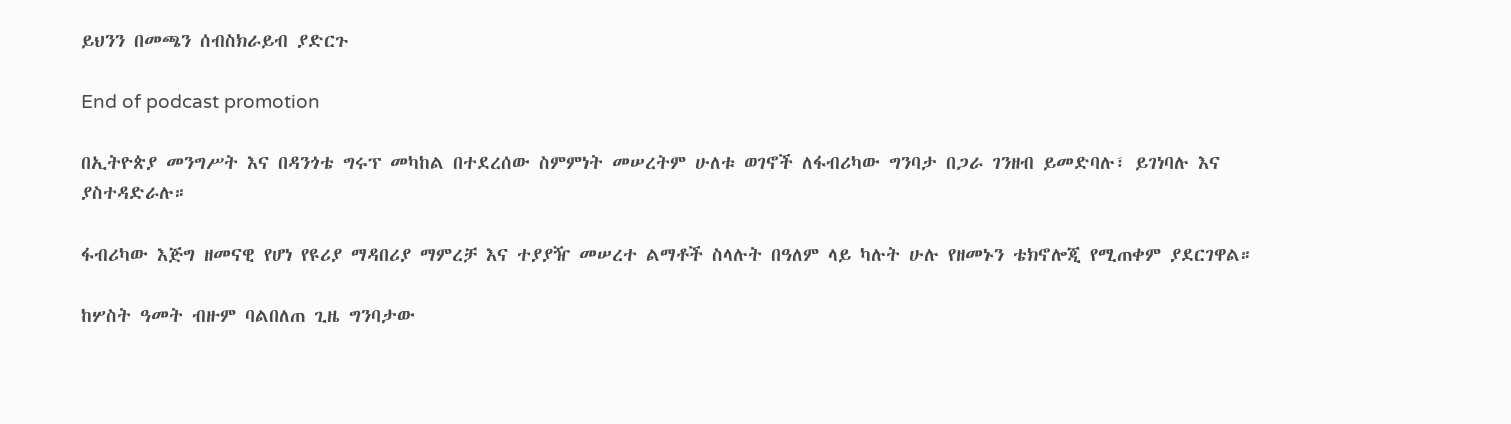ይህንን በመጫን ሰብስክራይብ ያድርጉ

End of podcast promotion

በኢትዮጵያ መንግሥት እና በዳንጎቴ ግሩፕ መካከል በተደረሰው ስምምነት መሠረትም ሁለቱ ወገኖች ለፋብሪካው ግንባታ በጋራ ገንዘብ ይመድባሉ፣ ይገነባሉ እና ያስተዳድራሉ።

ፋብሪካው እጅግ ዘመናዊ የሆነ የዩሪያ ማዳበሪያ ማምረቻ እና ተያያዥ መሠረተ ልማቶች ስላሉት በዓለም ላይ ካሉት ሁሉ የዘመኑን ቴክኖሎጂ የሚጠቀም ያደርገዋል።

ከሦስት ዓመት ብዙም ባልበለጠ ጊዜ ግንባታው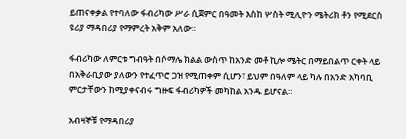ይጠናቀቃል የተባለው ፋብሪካው ሥራ ሲጀምር በዓመት እስከ ሦስት ሚሊዮን ሜትሪክ ቶን የሚደርስ ዩሪያ ማዳበሪያ የማምረት አቅም አለው።

ፋብሪካው ለምርቱ ግብዓት በሶማሌ ክልል ውስጥ ከአንድ መቶ ኪሎ ሜትር በማይበልጥ ርቀት ላይ በአቅራቢያው ያለውን የተፈጥሮ ጋዝ የሚጠቀም ሲሆን፣ ይህም በዓለም ላይ ካሉ በአንድ አካባቢ ምርታቸውን ከሚያቀናብሩ ግዙፍ ፋብሪካዎች መካከል አንዱ ይሆናል።

አብዛኞቹ የማዳበሪያ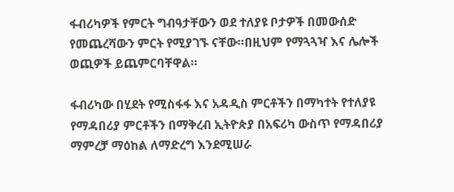ፋብሪካዎች የምርት ግብዓታቸውን ወደ ተለያዩ ቦታዎች በመውሰድ የመጨረሻውን ምርት የሚያገኙ ናቸው።በዚህም የማጓጓዣ እና ሌሎች ወጪዎች ይጨምርባቸዋል።

ፋብሪካው በሂደት የሚስፋፋ እና አዳዲስ ምርቶችን በማካተት የተለያዩ የማዳበሪያ ምርቶችን በማቅረብ ኢትዮጵያ በአፍሪካ ውስጥ የማዳበሪያ ማምረቻ ማዕከል ለማድረግ እንደሚሠራ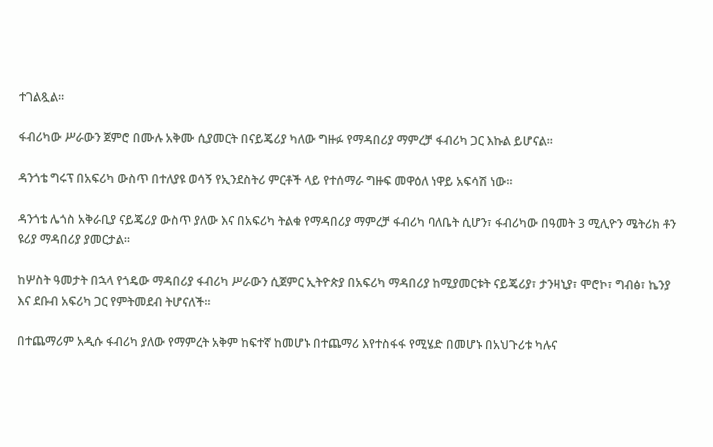ተገልጿል።

ፋብሪካው ሥራውን ጀምሮ በሙሉ አቅሙ ሲያመርት በናይጄሪያ ካለው ግዙፉ የማዳበሪያ ማምረቻ ፋብሪካ ጋር እኩል ይሆናል።

ዳንጎቴ ግሩፕ በአፍሪካ ውስጥ በተለያዩ ወሳኝ የኢንደስትሪ ምርቶች ላይ የተሰማራ ግዙፍ መዋዕለ ነዋይ አፍሳሽ ነው።

ዳንጎቴ ሌጎስ አቅራቢያ ናይጄሪያ ውስጥ ያለው እና በአፍሪካ ትልቁ የማዳበሪያ ማምረቻ ፋብሪካ ባለቤት ሲሆን፣ ፋብሪካው በዓመት 3 ሚሊዮን ሜትሪክ ቶን ዩሪያ ማዳበሪያ ያመርታል።

ከሦስት ዓመታት በኋላ የጎዴው ማዳበሪያ ፋብሪካ ሥራውን ሲጀምር ኢትዮጵያ በአፍሪካ ማዳበሪያ ከሚያመርቱት ናይጄሪያ፣ ታንዛኒያ፣ ሞሮኮ፣ ግብፅ፣ ኬንያ እና ደቡብ አፍሪካ ጋር የምትመደብ ትሆናለች።

በተጨማሪም አዲሱ ፋብሪካ ያለው የማምረት አቅም ከፍተኛ ከመሆኑ በተጨማሪ እየተስፋፋ የሚሄድ በመሆኑ በአህጉሪቱ ካሉና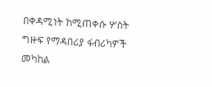በቀዳሚነት ከሚጠቀሱ ሦስት ግዙፍ የማዳበሪያ ፋብሪካዎች መካከል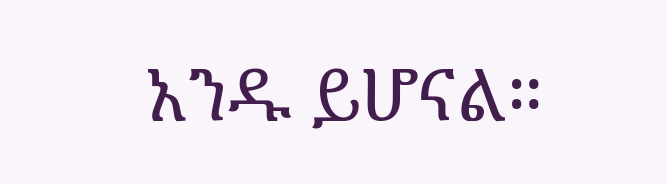አንዱ ይሆናል።